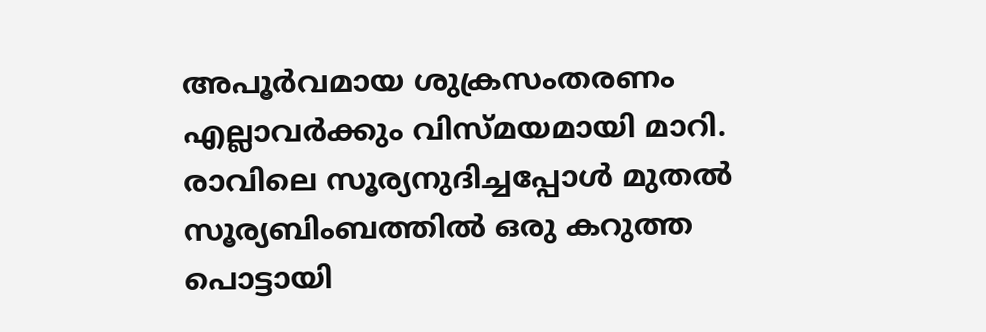അപൂര്‍വമായ ശുക്രസംതരണം എല്ലാവര്‍ക്കും വിസ്മയമായി മാറി. രാവിലെ സൂര്യനുദിച്ചപ്പോള്‍ മുതല്‍ സൂര്യബിംബത്തില്‍ ഒരു കറുത്ത പൊട്ടായി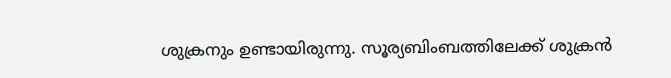ശുക്രനും ഉണ്ടായിരുന്നു. സൂര്യബിംബത്തിലേക്ക് ശുക്രന്‍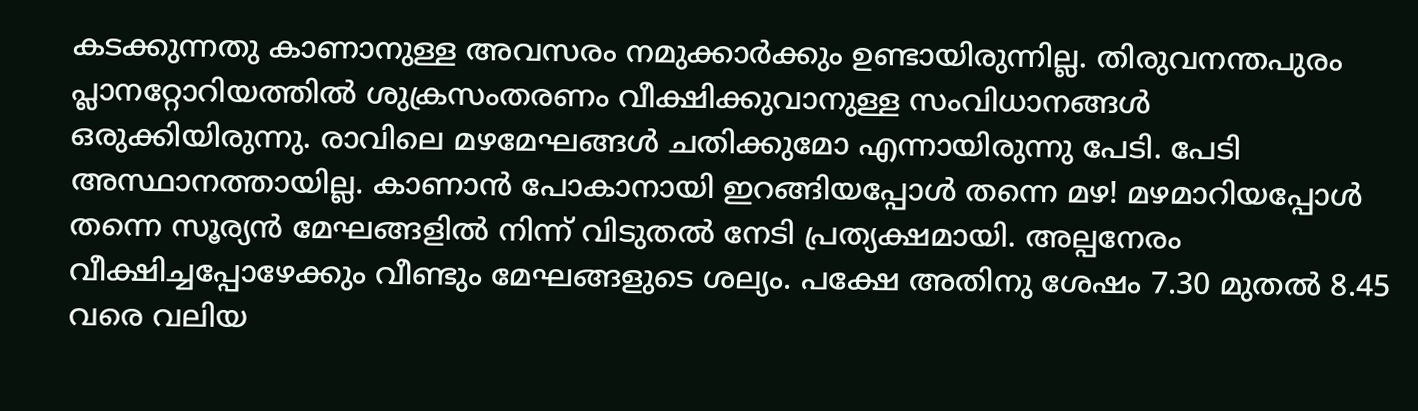കടക്കുന്നതു കാണാനുള്ള അവസരം നമുക്കാര്‍ക്കും ഉണ്ടായിരുന്നില്ല. തിരുവനന്തപുരം പ്ലാനറ്റോറിയത്തില്‍ ശുക്രസംതരണം വീക്ഷിക്കുവാനുള്ള സംവിധാനങ്ങള്‍ ഒരുക്കിയിരുന്നു. രാവിലെ മഴമേഘങ്ങള്‍ ചതിക്കുമോ എന്നായിരുന്നു പേടി. പേടി അസ്ഥാനത്തായില്ല. കാണാന്‍ പോകാനായി ഇറങ്ങിയപ്പോള്‍ തന്നെ മഴ! മഴമാറിയപ്പോള്‍ തന്നെ സൂര്യന്‍ മേഘങ്ങളില്‍ നിന്ന് വിടുതല്‍ നേടി പ്രത്യക്ഷമായി. അല്പനേരം വീക്ഷിച്ചപ്പോഴേക്കും വീണ്ടും മേഘങ്ങളുടെ ശല്യം. പക്ഷേ അതിനു ശേഷം 7.30 മുതല്‍ 8.45 വരെ വലിയ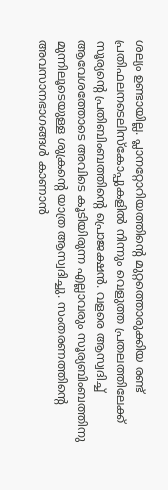ശല്യം ഉണ്ടായില്ല. പ്ലാനറ്റോറിയത്തിന്റെ മുറ്റത്തൊരുക്കിയ രണ്ട് പ്രതിഫലനടെലിസ്കോപ്പുകളില്‍ നിന്നും വെളുത്ത പ്രതലത്തിലേക്ക് സൂര്യന്റെ പ്രതിബിംബത്തിന്റെ പ്രൊജക്ഷന്‍. വളരെ ആസ്വദിച്ച് ആവേശത്തോടെ അവിടെ കൂടിയിരുന്ന എല്ലാവരും സൂര്യബിംബത്തിനു മുന്നിലൂടെയുള്ള ശുക്രന്റെ യാത്ര ആസ്വദിച്ചു. സംതരണത്തിന്റെ അവസാനഭാഗങ്ങള്‍ കാണാന്‍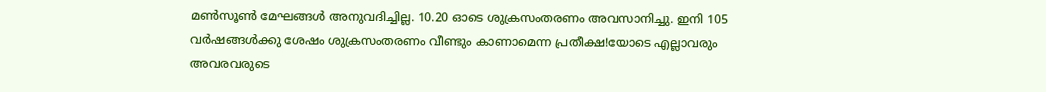മണ്‍സൂണ്‍ മേഘങ്ങള്‍ അനുവദിച്ചില്ല. 10.20 ഓടെ ശുക്രസംതരണം അവസാനിച്ചു. ഇനി 105 വര്‍ഷങ്ങള്‍ക്കു ശേഷം ശുക്രസംതരണം വീണ്ടും കാണാമെന്ന പ്രതീക്ഷ!യോടെ എല്ലാവരും അവരവരുടെ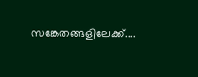സങ്കേതങ്ങളിലേക്ക്....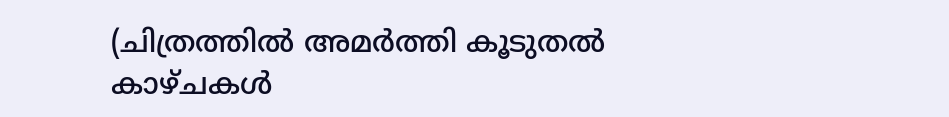(ചിത്രത്തില്‍ അമര്‍ത്തി കൂടുതല്‍ കാഴ്ചകള്‍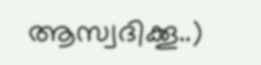ആസ്വദിക്കൂ..)